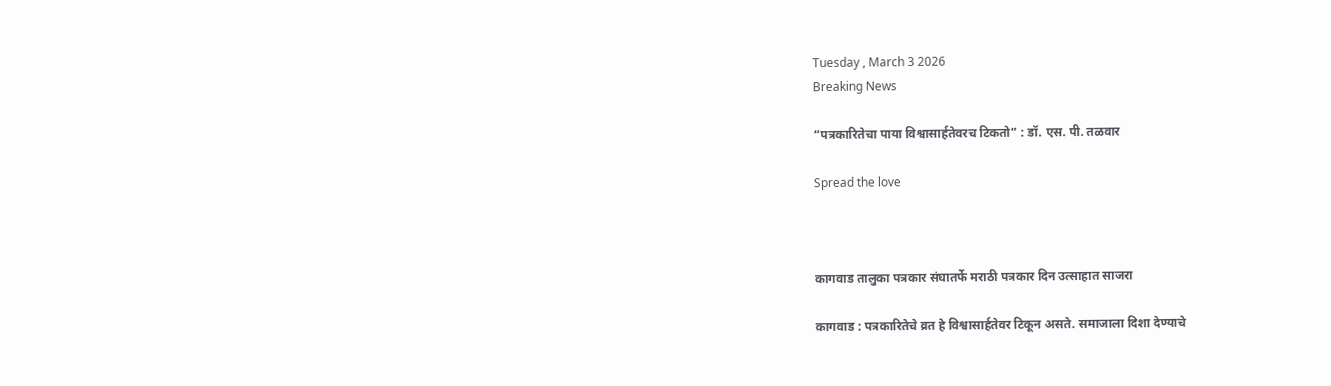Tuesday , March 3 2026
Breaking News

“पत्रकारितेचा पाया विश्वासार्हतेवरच टिकतो” : डॉ. एस. पी. तळवार

Spread the love



कागवाड तालुका पत्रकार संघातर्फे मराठी पत्रकार दिन उत्साहात साजरा

कागवाड : पत्रकारितेचे व्रत हे विश्वासार्हतेवर टिकून असते. समाजाला दिशा देण्याचे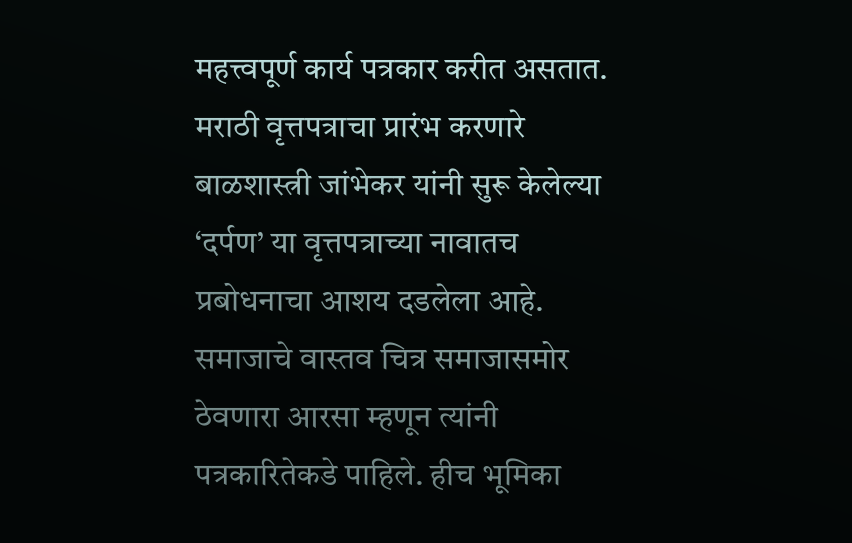महत्त्वपूर्ण कार्य पत्रकार करीत असतात. मराठी वृत्तपत्राचा प्रारंभ करणारे बाळशास्त्री जांभेकर यांनी सुरू केलेल्या ‘दर्पण’ या वृत्तपत्राच्या नावातच प्रबोधनाचा आशय दडलेला आहे. समाजाचे वास्तव चित्र समाजासमोर ठेवणारा आरसा म्हणून त्यांनी पत्रकारितेकडे पाहिले. हीच भूमिका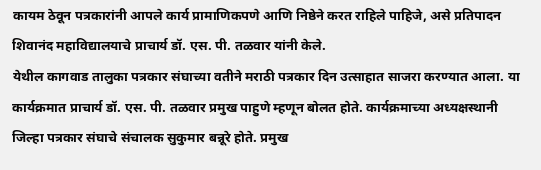कायम ठेवून पत्रकारांनी आपले कार्य प्रामाणिकपणे आणि निष्ठेने करत राहिले पाहिजे, असे प्रतिपादन शिवानंद महाविद्यालयाचे प्राचार्य डॉ. एस. पी. तळवार यांनी केले.
येथील कागवाड तालुका पत्रकार संघाच्या वतीने मराठी पत्रकार दिन उत्साहात साजरा करण्यात आला. या कार्यक्रमात प्राचार्य डॉ. एस. पी. तळवार प्रमुख पाहुणे म्हणून बोलत होते. कार्यक्रमाच्या अध्यक्षस्थानी जिल्हा पत्रकार संघाचे संचालक सुकुमार बन्नूरे होते. प्रमुख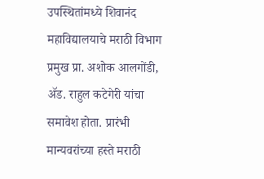उपस्थितांमध्ये शिवानंद महाविद्यालयाचे मराठी विभाग प्रमुख प्रा. अशोक आलगोंडी, ॲड. राहुल कटेगेरी यांचा समावेश होता. प्रारंभी मान्यवरांच्या हस्ते मराठी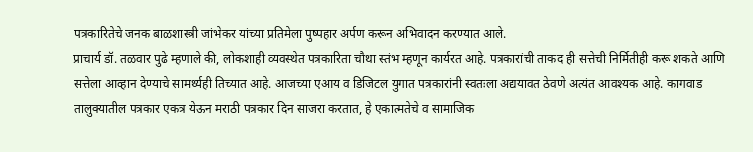पत्रकारितेचे जनक बाळशास्त्री जांभेकर यांच्या प्रतिमेला पुष्पहार अर्पण करून अभिवादन करण्यात आले.
प्राचार्य डॉ. तळवार पुढे म्हणाले की, लोकशाही व्यवस्थेत पत्रकारिता चौथा स्तंभ म्हणून कार्यरत आहे. पत्रकारांची ताकद ही सत्तेची निर्मितीही करू शकते आणि सत्तेला आव्हान देण्याचे सामर्थ्यही तिच्यात आहे. आजच्या एआय व डिजिटल युगात पत्रकारांनी स्वतःला अद्ययावत ठेवणे अत्यंत आवश्यक आहे. कागवाड तालुक्यातील पत्रकार एकत्र येऊन मराठी पत्रकार दिन साजरा करतात, हे एकात्मतेचे व सामाजिक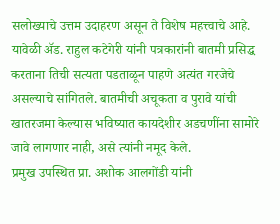सलोख्याचे उत्तम उदाहरण असून ते विशेष महत्त्वाचे आहे.
यावेळी ॲड. राहुल कटेगेरी यांनी पत्रकारांनी बातमी प्रसिद्ध करताना तिची सत्यता पडताळून पाहणे अत्यंत गरजेचे असल्याचे सांगितले. बातमीची अचूकता व पुरावे यांची खातरजमा केल्यास भविष्यात कायदेशीर अडचणींना सामोरे जावे लागणार नाही, असे त्यांनी नमूद केले.
प्रमुख उपस्थित प्रा. अशोक आलगोंडी यांनी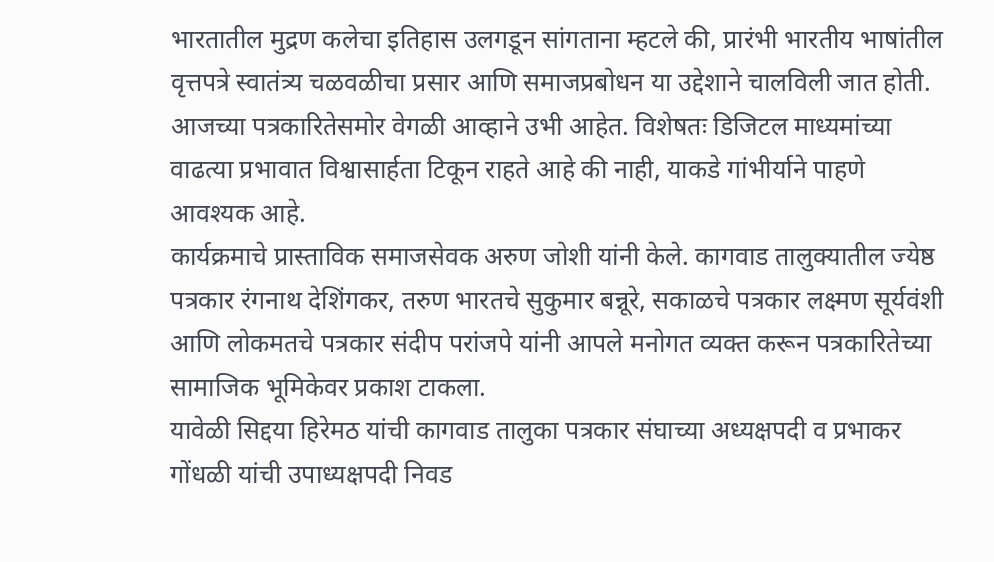भारतातील मुद्रण कलेचा इतिहास उलगडून सांगताना म्हटले की, प्रारंभी भारतीय भाषांतील वृत्तपत्रे स्वातंत्र्य चळवळीचा प्रसार आणि समाजप्रबोधन या उद्देशाने चालविली जात होती. आजच्या पत्रकारितेसमोर वेगळी आव्हाने उभी आहेत. विशेषतः डिजिटल माध्यमांच्या वाढत्या प्रभावात विश्वासार्हता टिकून राहते आहे की नाही, याकडे गांभीर्याने पाहणे आवश्यक आहे.
कार्यक्रमाचे प्रास्ताविक समाजसेवक अरुण जोशी यांनी केले. कागवाड तालुक्यातील ज्येष्ठ पत्रकार रंगनाथ देशिंगकर, तरुण भारतचे सुकुमार बन्नूरे, सकाळचे पत्रकार लक्ष्मण सूर्यवंशी आणि लोकमतचे पत्रकार संदीप परांजपे यांनी आपले मनोगत व्यक्त करून पत्रकारितेच्या सामाजिक भूमिकेवर प्रकाश टाकला.
यावेळी सिद्दया हिरेमठ यांची कागवाड तालुका पत्रकार संघाच्या अध्यक्षपदी व प्रभाकर गोंधळी यांची उपाध्यक्षपदी निवड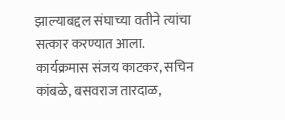झाल्याबद्दल संघाच्या वतीने त्यांचा सत्कार करण्यात आला.
कार्यक्रमास संजय काटकर, सचिन कांबळे, बसवराज तारदाळ,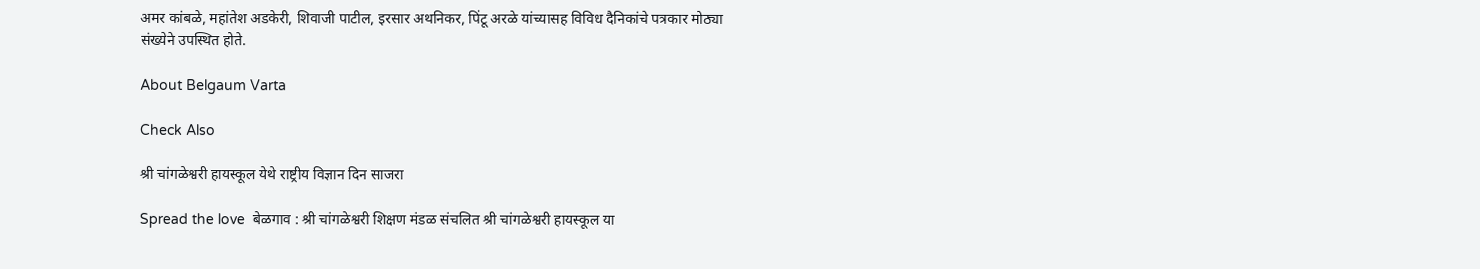अमर कांबळे, महांतेश अडकेरी, शिवाजी पाटील, इरसार अथनिकर, पिंटू अरळे यांच्यासह विविध दैनिकांचे पत्रकार मोठ्या संख्येने उपस्थित होते.

About Belgaum Varta

Check Also

श्री चांगळेश्वरी हायस्कूल येथे राष्ट्रीय विज्ञान दिन साजरा

Spread the love  बेळगाव : श्री चांगळेश्वरी शिक्षण मंडळ संचलित श्री चांगळेश्वरी हायस्कूल या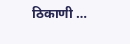ठिकाणी …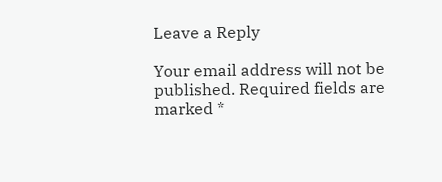Leave a Reply

Your email address will not be published. Required fields are marked *